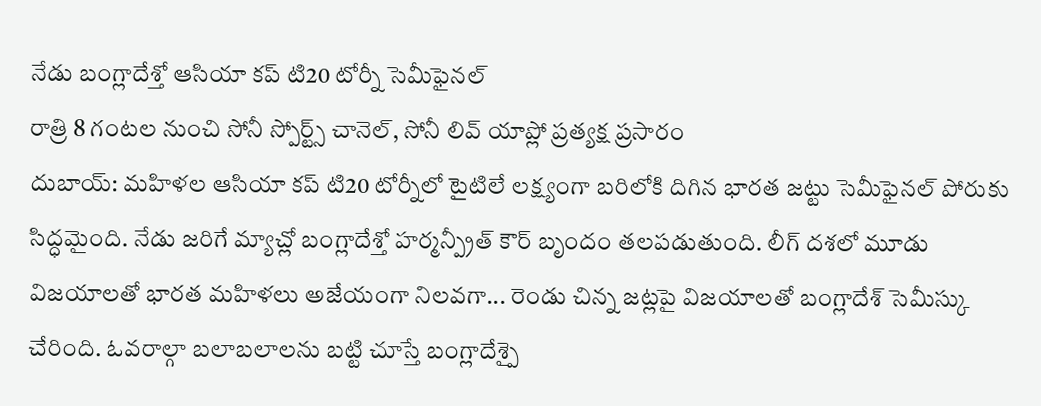నేడు బంగ్లాదేశ్తో ఆసియా కప్ టి20 టోర్నీ సెమీఫైనల్
రాత్రి 8 గంటల నుంచి సోనీ స్పోర్ట్స్ చానెల్, సోనీ లివ్ యాప్లో ప్రత్యక్ష ప్రసారం
దుబాయ్: మహిళల ఆసియా కప్ టి20 టోర్నీలో టైటిలే లక్ష్యంగా బరిలోకి దిగిన భారత జట్టు సెమీఫైనల్ పోరుకు సిద్ధమైంది. నేడు జరిగే మ్యాచ్లో బంగ్లాదేశ్తో హర్మన్ప్రీత్ కౌర్ బృందం తలపడుతుంది. లీగ్ దశలో మూడు విజయాలతో భారత మహిళలు అజేయంగా నిలవగా... రెండు చిన్న జట్లపై విజయాలతో బంగ్లాదేశ్ సెమీస్కు చేరింది. ఓవరాల్గా బలాబలాలను బట్టి చూస్తే బంగ్లాదేశ్పై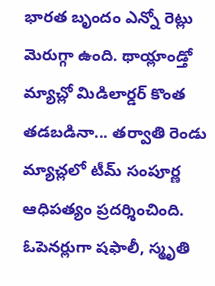భారత బృందం ఎన్నో రెట్లు మెరుగ్గా ఉంది. థాయ్లాండ్తో మ్యాచ్లో మిడిలార్డర్ కొంత తడబడినా... తర్వాతి రెండు మ్యాచ్లలో టీమ్ సంపూర్ణ ఆధిపత్యం ప్రదర్శించింది.
ఓపెనర్లుగా షఫాలీ, స్మృతి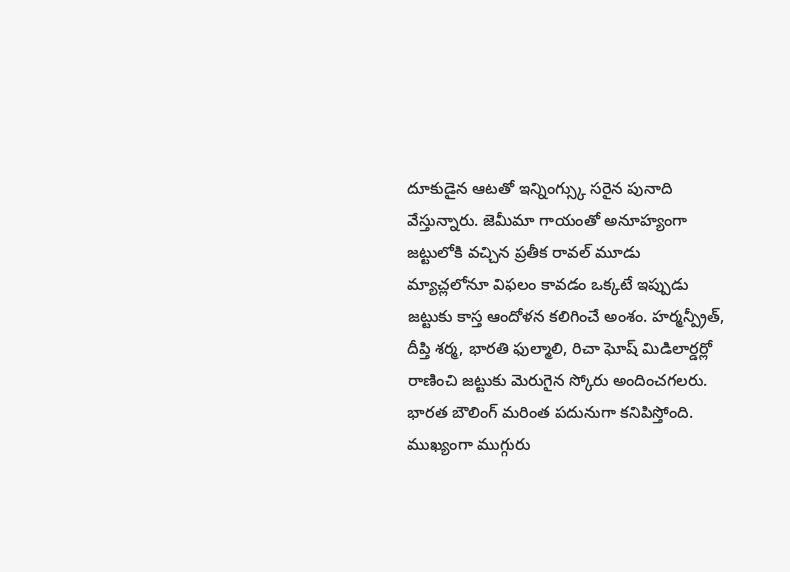దూకుడైన ఆటతో ఇన్నింగ్స్కు సరైన పునాది వేస్తున్నారు. జెమీమా గాయంతో అనూహ్యంగా జట్టులోకి వచ్చిన ప్రతీక రావల్ మూడు మ్యాచ్లలోనూ విఫలం కావడం ఒక్కటే ఇప్పుడు జట్టుకు కాస్త ఆందోళన కలిగించే అంశం. హర్మన్ప్రీత్, దీప్తి శర్మ, భారతి ఫుల్మాలి, రిచా ఘోష్ మిడిలార్డర్లో రాణించి జట్టుకు మెరుగైన స్కోరు అందించగలరు. భారత బౌలింగ్ మరింత పదునుగా కనిపిస్తోంది.
ముఖ్యంగా ముగ్గురు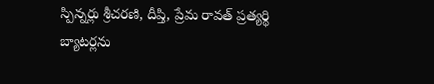స్పిన్నర్లు శ్రీచరణి, దీప్తి, ప్రేమ రావత్ ప్రత్యర్థి బ్యాటర్లను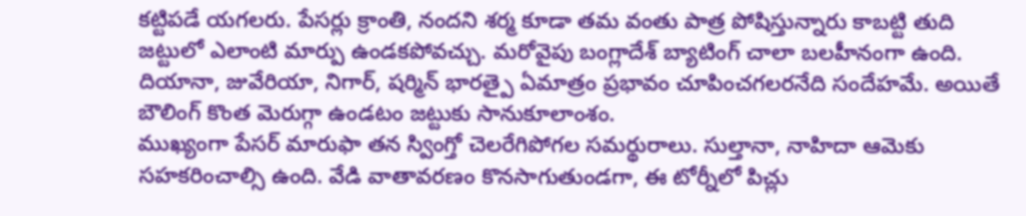కట్టిపడే యగలరు. పేసర్లు క్రాంతి, నందని శర్మ కూడా తమ వంతు పాత్ర పోషిస్తున్నారు కాబట్టి తుది జట్టులో ఎలాంటి మార్పు ఉండకపోవచ్చు. మరోవైపు బంగ్లాదేశ్ బ్యాటింగ్ చాలా బలహీనంగా ఉంది. దియానా, జువేరియా, నిగార్, షర్మిన్ భారత్పై ఏమాత్రం ప్రభావం చూపించగలరనేది సందేహమే. అయితే బౌలింగ్ కొంత మెరుగ్గా ఉండటం జట్టుకు సానుకూలాంశం.
ముఖ్యంగా పేసర్ మారుఫా తన స్వింగ్తో చెలరేగిపోగల సమర్థురాలు. సుల్తానా, నాహిదా ఆమెకు సహకరించాల్సి ఉంది. వేడి వాతావరణం కొనసాగుతుండగా, ఈ టోర్నీలో పిచ్లు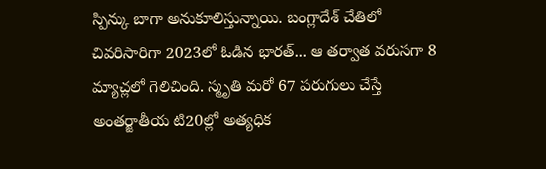స్పిన్కు బాగా అనుకూలిస్తున్నాయి. బంగ్లాదేశ్ చేతిలో చివరిసారిగా 2023లో ఓడిన భారత్... ఆ తర్వాత వరుసగా 8 మ్యాచ్లలో గెలిచింది. స్మృతి మరో 67 పరుగులు చేస్తే అంతర్జాతీయ టి20ల్లో అత్యధిక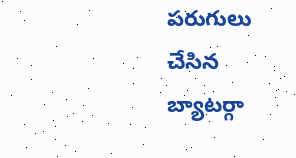పరుగులు చేసిన బ్యాటర్గా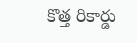కొత్త రికార్డు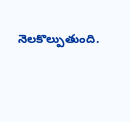నెలకొల్పుతుంది.